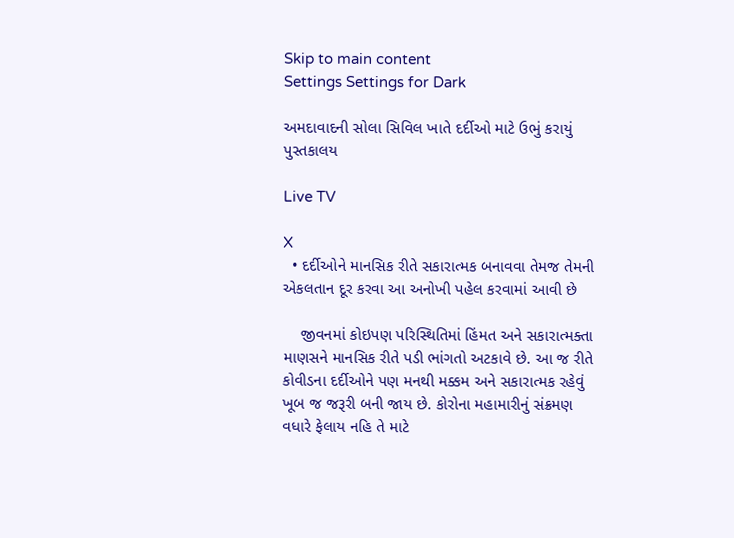Skip to main content
Settings Settings for Dark

અમદાવાદની સોલા સિવિલ ખાતે દર્દીઓ માટે ઉભું કરાયું પુસ્તકાલય

Live TV

X
  • દર્દીઓને માનસિક રીતે સકારાત્મક બનાવવા તેમજ તેમની એકલતાન દૂર કરવા આ અનોખી પહેલ કરવામાં આવી છે

    જીવનમાં કોઇપણ પરિસ્થિતિમાં હિંમત અને સકારાત્મક્તા માણસને માનસિક રીતે પડી ભાંગતો અટકાવે છે. આ જ રીતે કોવીડના દર્દીઓને પણ મનથી મક્કમ અને સકારાત્મક રહેવું ખૂબ જ જરૂરી બની જાય છે. કોરોના મહામારીનું સંક્રમણ વધારે ફેલાય નહિ તે માટે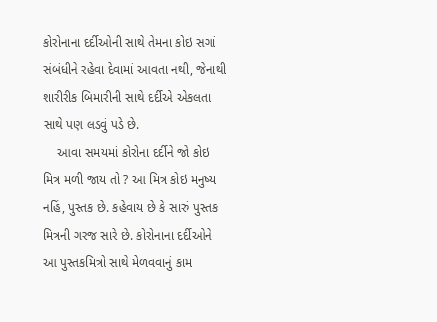કોરોનાના દર્દીઓની સાથે તેમના કોઇ સગાં સંબંધીને રહેવા દેવામાં આવતા નથી, જેનાથી શારીરીક બિમારીની સાથે દર્દીએ એકલતા સાથે પણ લડવું પડે છે.
    આવા સમયમાં કોરોના દર્દીને જો કોઇ મિત્ર મળી જાય તો ? આ મિત્ર કોઇ મનુષ્ય નહિં, પુસ્તક છે. કહેવાય છે કે સારું પુસ્તક મિત્રની ગરજ સારે છે. કોરોનાના દર્દીઓને આ પુસ્તકમિત્રો સાથે મેળવવાનું કામ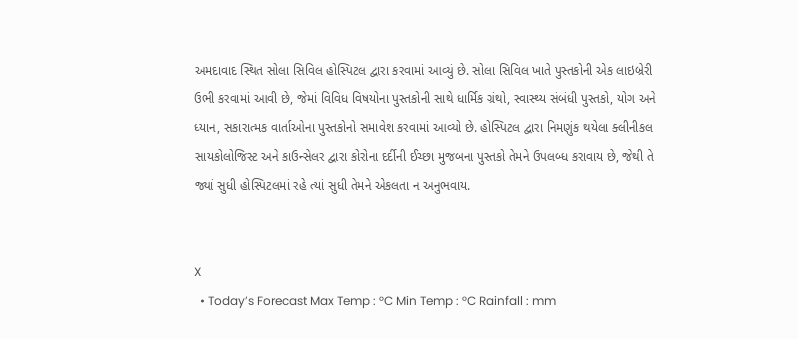અમદાવાદ સ્થિત સોલા સિવિલ હોસ્પિટલ દ્વારા કરવામાં આવ્યું છે. સોલા સિવિલ ખાતે પુસ્તકોની એક લાઇબ્રેરી ઉભી કરવામાં આવી છે, જેમાં વિવિધ વિષયોના પુસ્તકોની સાથે ધાર્મિક ગ્રંથો, સ્વાસ્થ્ય સંબંધી પુસ્તકો, યોગ અને ધ્યાન, સકારાત્મક વાર્તાઓના પુસ્તકોનો સમાવેશ કરવામાં આવ્યો છે. હોસ્પિટલ દ્વારા નિમણુંક થયેલા ક્લીનીકલ સાયકોલોજિસ્ટ અને કાઉન્સેલર દ્વારા કોરોના દર્દીની ઈચ્છા મુજબના પુસ્તકો તેમને ઉપલબ્ધ કરાવાય છે, જેથી તે જ્યાં સુધી હોસ્પિટલમાં રહે ત્યાં સુધી તેમને એકલતા ન અનુભવાય.


X
  • Today’s Forecast Max Temp : °C Min Temp : °C Rainfall : mm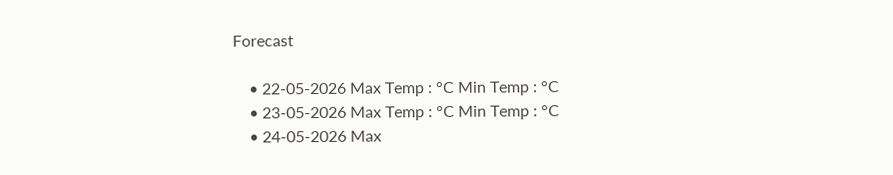Forecast

    • 22-05-2026 Max Temp : °C Min Temp : °C
    • 23-05-2026 Max Temp : °C Min Temp : °C
    • 24-05-2026 Max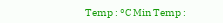Temp : °C Min Temp :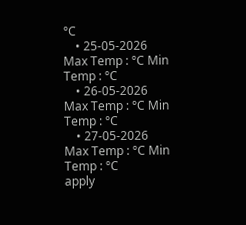°C
    • 25-05-2026 Max Temp : °C Min Temp : °C
    • 26-05-2026 Max Temp : °C Min Temp : °C
    • 27-05-2026 Max Temp : °C Min Temp : °C
apply